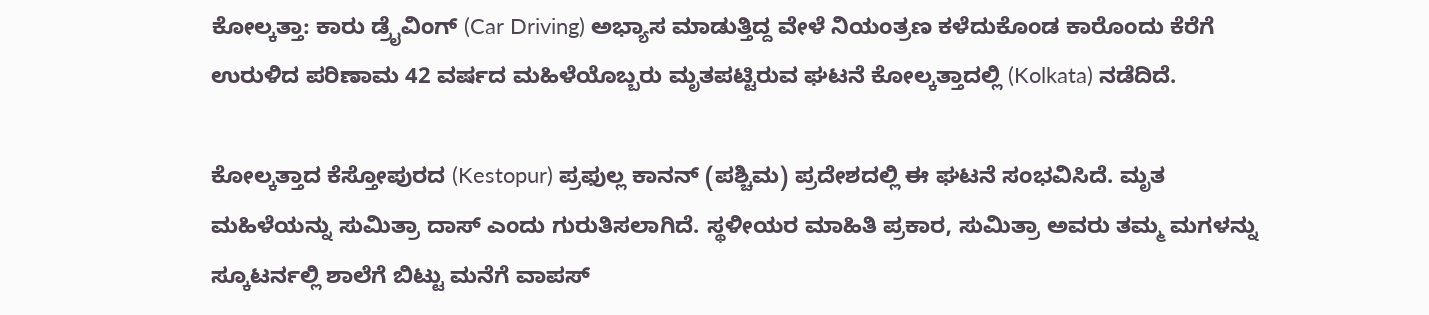ಕೋಲ್ಕತ್ತಾ: ಕಾರು ಡ್ರೈವಿಂಗ್ (Car Driving) ಅಭ್ಯಾಸ ಮಾಡುತ್ತಿದ್ದ ವೇಳೆ ನಿಯಂತ್ರಣ ಕಳೆದುಕೊಂಡ ಕಾರೊಂದು ಕೆರೆಗೆ ಉರುಳಿದ ಪರಿಣಾಮ 42 ವರ್ಷದ ಮಹಿಳೆಯೊಬ್ಬರು ಮೃತಪಟ್ಟಿರುವ ಘಟನೆ ಕೋಲ್ಕತ್ತಾದಲ್ಲಿ (Kolkata) ನಡೆದಿದೆ.

ಕೋಲ್ಕತ್ತಾದ ಕೆಸ್ತೋಪುರದ (Kestopur) ಪ್ರಫುಲ್ಲ ಕಾನನ್ (ಪಶ್ಚಿಮ) ಪ್ರದೇಶದಲ್ಲಿ ಈ ಘಟನೆ ಸಂಭವಿಸಿದೆ. ಮೃತ ಮಹಿಳೆಯನ್ನು ಸುಮಿತ್ರಾ ದಾಸ್ ಎಂದು ಗುರುತಿಸಲಾಗಿದೆ. ಸ್ಥಳೀಯರ ಮಾಹಿತಿ ಪ್ರಕಾರ, ಸುಮಿತ್ರಾ ಅವರು ತಮ್ಮ ಮಗಳನ್ನು ಸ್ಕೂಟರ್ನಲ್ಲಿ ಶಾಲೆಗೆ ಬಿಟ್ಟು ಮನೆಗೆ ವಾಪಸ್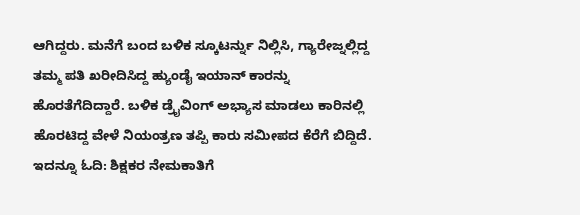ಆಗಿದ್ದರು. ಮನೆಗೆ ಬಂದ ಬಳಿಕ ಸ್ಕೂಟರ್ನ್ನು ನಿಲ್ಲಿಸಿ, ಗ್ಯಾರೇಜ್ನಲ್ಲಿದ್ದ ತಮ್ಮ ಪತಿ ಖರೀದಿಸಿದ್ದ ಹ್ಯುಂಡೈ ಇಯಾನ್ ಕಾರನ್ನು ಹೊರತೆಗೆದಿದ್ದಾರೆ. ಬಳಿಕ ಡ್ರೈವಿಂಗ್ ಅಭ್ಯಾಸ ಮಾಡಲು ಕಾರಿನಲ್ಲಿ ಹೊರಟಿದ್ದ ವೇಳೆ ನಿಯಂತ್ರಣ ತಪ್ಪಿ ಕಾರು ಸಮೀಪದ ಕೆರೆಗೆ ಬಿದ್ದಿದೆ. ಇದನ್ನೂ ಓದಿ: ಶಿಕ್ಷಕರ ನೇಮಕಾತಿಗೆ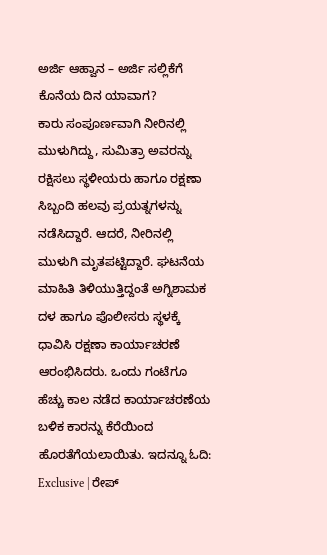ಅರ್ಜಿ ಆಹ್ವಾನ – ಅರ್ಜಿ ಸಲ್ಲಿಕೆಗೆ ಕೊನೆಯ ದಿನ ಯಾವಾಗ?
ಕಾರು ಸಂಪೂರ್ಣವಾಗಿ ನೀರಿನಲ್ಲಿ ಮುಳುಗಿದ್ದು, ಸುಮಿತ್ರಾ ಅವರನ್ನು ರಕ್ಷಿಸಲು ಸ್ಥಳೀಯರು ಹಾಗೂ ರಕ್ಷಣಾ ಸಿಬ್ಬಂದಿ ಹಲವು ಪ್ರಯತ್ನಗಳನ್ನು ನಡೆಸಿದ್ದಾರೆ. ಆದರೆ, ನೀರಿನಲ್ಲಿ ಮುಳುಗಿ ಮೃತಪಟ್ಟಿದ್ದಾರೆ. ಘಟನೆಯ ಮಾಹಿತಿ ತಿಳಿಯುತ್ತಿದ್ದಂತೆ ಅಗ್ನಿಶಾಮಕ ದಳ ಹಾಗೂ ಪೊಲೀಸರು ಸ್ಥಳಕ್ಕೆ ಧಾವಿಸಿ ರಕ್ಷಣಾ ಕಾರ್ಯಾಚರಣೆ ಆರಂಭಿಸಿದರು. ಒಂದು ಗಂಟೆಗೂ ಹೆಚ್ಚು ಕಾಲ ನಡೆದ ಕಾರ್ಯಾಚರಣೆಯ ಬಳಿಕ ಕಾರನ್ನು ಕೆರೆಯಿಂದ ಹೊರತೆಗೆಯಲಾಯಿತು. ಇದನ್ನೂ ಓದಿ: Exclusive | ರೇಪ್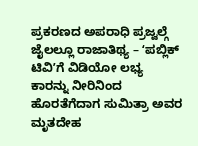ಪ್ರಕರಣದ ಅಪರಾಧಿ ಪ್ರಜ್ವಲ್ಗೆ ಜೈಲಲ್ಲೂ ರಾಜಾತಿಥ್ಯ – ʻಪಬ್ಲಿಕ್ ಟಿವಿʼಗೆ ವಿಡಿಯೋ ಲಭ್ಯ
ಕಾರನ್ನು ನೀರಿನಿಂದ ಹೊರತೆಗೆದಾಗ ಸುಮಿತ್ರಾ ಅವರ ಮೃತದೇಹ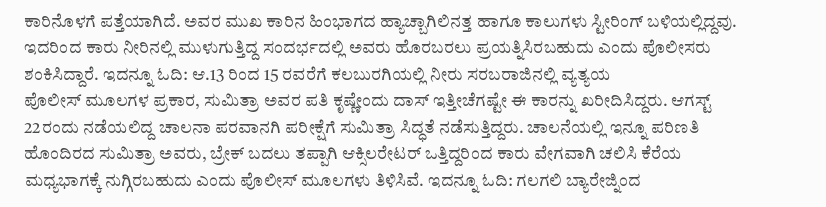ಕಾರಿನೊಳಗೆ ಪತ್ತೆಯಾಗಿದೆ. ಅವರ ಮುಖ ಕಾರಿನ ಹಿಂಭಾಗದ ಹ್ಯಾಚ್ಬಾಗಿಲಿನತ್ತ ಹಾಗೂ ಕಾಲುಗಳು ಸ್ಟೀರಿಂಗ್ ಬಳಿಯಲ್ಲಿದ್ದವು. ಇದರಿಂದ ಕಾರು ನೀರಿನಲ್ಲಿ ಮುಳುಗುತ್ತಿದ್ದ ಸಂದರ್ಭದಲ್ಲಿ ಅವರು ಹೊರಬರಲು ಪ್ರಯತ್ನಿಸಿರಬಹುದು ಎಂದು ಪೊಲೀಸರು ಶಂಕಿಸಿದ್ದಾರೆ. ಇದನ್ನೂ ಓದಿ: ಆ.13 ರಿಂದ 15 ರವರೆಗೆ ಕಲಬುರಗಿಯಲ್ಲಿ ನೀರು ಸರಬರಾಜಿನಲ್ಲಿ ವ್ಯತ್ಯಯ
ಪೊಲೀಸ್ ಮೂಲಗಳ ಪ್ರಕಾರ, ಸುಮಿತ್ರಾ ಅವರ ಪತಿ ಕೃಷ್ಣೇಂದು ದಾಸ್ ಇತ್ತೀಚೆಗಷ್ಟೇ ಈ ಕಾರನ್ನು ಖರೀದಿಸಿದ್ದರು. ಆಗಸ್ಟ್ 22ರಂದು ನಡೆಯಲಿದ್ದ ಚಾಲನಾ ಪರವಾನಗಿ ಪರೀಕ್ಷೆಗೆ ಸುಮಿತ್ರಾ ಸಿದ್ಧತೆ ನಡೆಸುತ್ತಿದ್ದರು. ಚಾಲನೆಯಲ್ಲಿ ಇನ್ನೂ ಪರಿಣತಿ ಹೊಂದಿರದ ಸುಮಿತ್ರಾ ಅವರು, ಬ್ರೇಕ್ ಬದಲು ತಪ್ಪಾಗಿ ಆಕ್ಸಿಲರೇಟರ್ ಒತ್ತಿದ್ದರಿಂದ ಕಾರು ವೇಗವಾಗಿ ಚಲಿಸಿ ಕೆರೆಯ ಮಧ್ಯಭಾಗಕ್ಕೆ ನುಗ್ಗಿರಬಹುದು ಎಂದು ಪೊಲೀಸ್ ಮೂಲಗಳು ತಿಳಿಸಿವೆ. ಇದನ್ನೂ ಓದಿ: ಗಲಗಲಿ ಬ್ಯಾರೇಜ್ನಿಂದ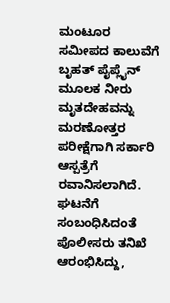ಮಂಟೂರ ಸಮೀಪದ ಕಾಲುವೆಗೆ ಬೃಹತ್ ಪೈಪ್ಲೈನ್ ಮೂಲಕ ನೀರು
ಮೃತದೇಹವನ್ನು ಮರಣೋತ್ತರ ಪರೀಕ್ಷೆಗಾಗಿ ಸರ್ಕಾರಿ ಆಸ್ಪತ್ರೆಗೆ ರವಾನಿಸಲಾಗಿದೆ. ಘಟನೆಗೆ ಸಂಬಂಧಿಸಿದಂತೆ ಪೊಲೀಸರು ತನಿಖೆ ಆರಂಭಿಸಿದ್ದು,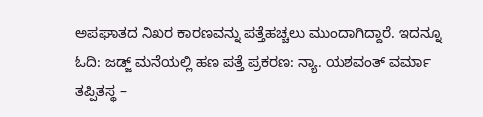ಅಪಘಾತದ ನಿಖರ ಕಾರಣವನ್ನು ಪತ್ತೆಹಚ್ಚಲು ಮುಂದಾಗಿದ್ದಾರೆ. ಇದನ್ನೂ ಓದಿ: ಜಡ್ಜ್ ಮನೆಯಲ್ಲಿ ಹಣ ಪತ್ತೆ ಪ್ರಕರಣ: ನ್ಯಾ. ಯಶವಂತ್ ವರ್ಮಾ ತಪ್ಪಿತಸ್ಥ –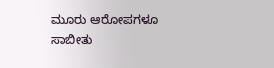ಮೂರು ಆರೋಪಗಳೂ ಸಾಬೀತು